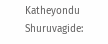Katheyondu Shuruvagide: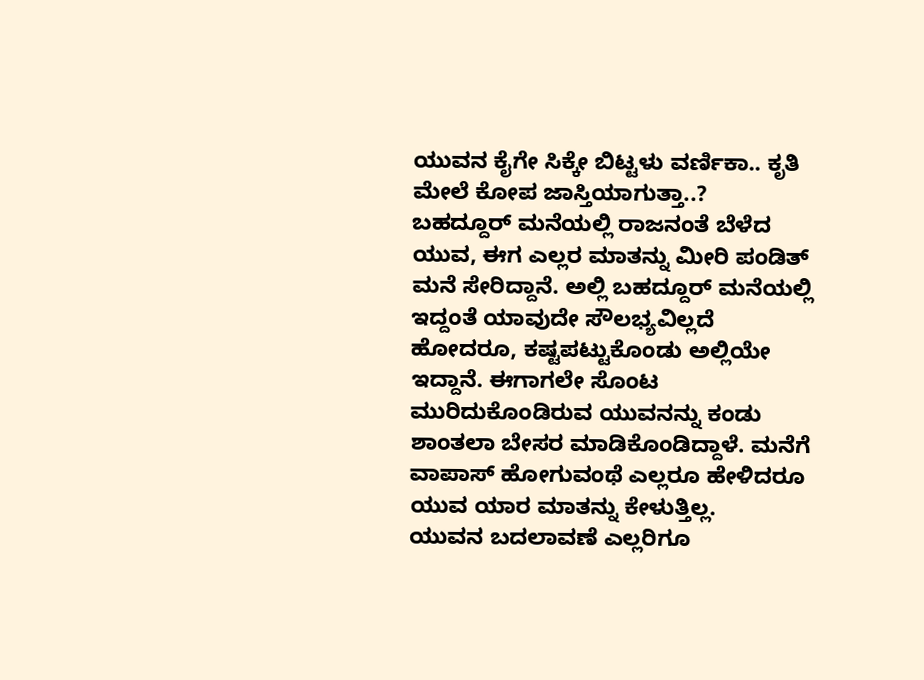ಯುವನ ಕೈಗೇ ಸಿಕ್ಕೇ ಬಿಟ್ಟಳು ವರ್ಣಿಕಾ.. ಕೃತಿ ಮೇಲೆ ಕೋಪ ಜಾಸ್ತಿಯಾಗುತ್ತಾ..?
ಬಹದ್ದೂರ್ ಮನೆಯಲ್ಲಿ ರಾಜನಂತೆ ಬೆಳೆದ ಯುವ, ಈಗ ಎಲ್ಲರ ಮಾತನ್ನು ಮೀರಿ ಪಂಡಿತ್ ಮನೆ ಸೇರಿದ್ದಾನೆ. ಅಲ್ಲಿ ಬಹದ್ದೂರ್ ಮನೆಯಲ್ಲಿ ಇದ್ದಂತೆ ಯಾವುದೇ ಸೌಲಭ್ಯವಿಲ್ಲದೆ ಹೋದರೂ, ಕಷ್ಟಪಟ್ಟುಕೊಂಡು ಅಲ್ಲಿಯೇ ಇದ್ದಾನೆ. ಈಗಾಗಲೇ ಸೊಂಟ ಮುರಿದುಕೊಂಡಿರುವ ಯುವನನ್ನು ಕಂಡು ಶಾಂತಲಾ ಬೇಸರ ಮಾಡಿಕೊಂಡಿದ್ದಾಳೆ. ಮನೆಗೆ ವಾಪಾಸ್ ಹೋಗುವಂಥೆ ಎಲ್ಲರೂ ಹೇಳಿದರೂ ಯುವ ಯಾರ ಮಾತನ್ನು ಕೇಳುತ್ತಿಲ್ಲ.
ಯುವನ ಬದಲಾವಣೆ ಎಲ್ಲರಿಗೂ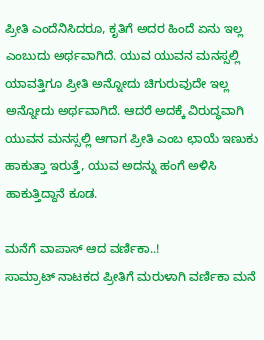ಪ್ರೀತಿ ಎಂದೆನಿಸಿದರೂ, ಕೃತಿಗೆ ಅದರ ಹಿಂದೆ ಏನು ಇಲ್ಲ ಎಂಬುದು ಅರ್ಥವಾಗಿದೆ. ಯುವ ಯುವನ ಮನಸ್ಸಲ್ಲಿ ಯಾವತ್ತಿಗೂ ಪ್ರೀತಿ ಅನ್ನೋದು ಚಿಗುರುವುದೇ ಇಲ್ಲ ಅನ್ನೋದು ಅರ್ಥವಾಗಿದೆ. ಆದರೆ ಅದಕ್ಕೆ ವಿರುದ್ಧವಾಗಿ ಯುವನ ಮನಸ್ಸಲ್ಲಿ ಆಗಾಗ ಪ್ರೀತಿ ಎಂಬ ಛಾಯೆ ಇಣುಕು ಹಾಕುತ್ತಾ ಇರುತ್ತೆ, ಯುವ ಅದನ್ನು ಹಂಗೆ ಅಳಿಸಿ ಹಾಕುತ್ತಿದ್ದಾನೆ ಕೂಡ.

ಮನೆಗೆ ವಾಪಾಸ್ ಆದ ವರ್ಣಿಕಾ..!
ಸಾಮ್ರಾಟ್ ನಾಟಕದ ಪ್ರೀತಿಗೆ ಮರುಳಾಗಿ ವರ್ಣಿಕಾ ಮನೆ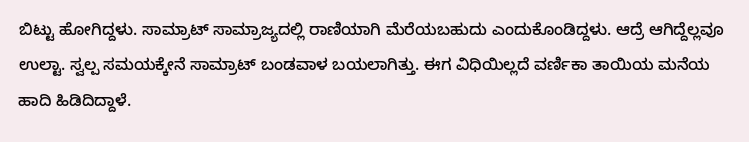ಬಿಟ್ಟು ಹೋಗಿದ್ದಳು. ಸಾಮ್ರಾಟ್ ಸಾಮ್ರಾಜ್ಯದಲ್ಲಿ ರಾಣಿಯಾಗಿ ಮೆರೆಯಬಹುದು ಎಂದುಕೊಂಡಿದ್ದಳು. ಆದ್ರೆ ಆಗಿದ್ದೆಲ್ಲವೂ ಉಲ್ಟಾ. ಸ್ವಲ್ಪ ಸಮಯಕ್ಕೇನೆ ಸಾಮ್ರಾಟ್ ಬಂಡವಾಳ ಬಯಲಾಗಿತ್ತು. ಈಗ ವಿಧಿಯಿಲ್ಲದೆ ವರ್ಣಿಕಾ ತಾಯಿಯ ಮನೆಯ ಹಾದಿ ಹಿಡಿದಿದ್ದಾಳೆ.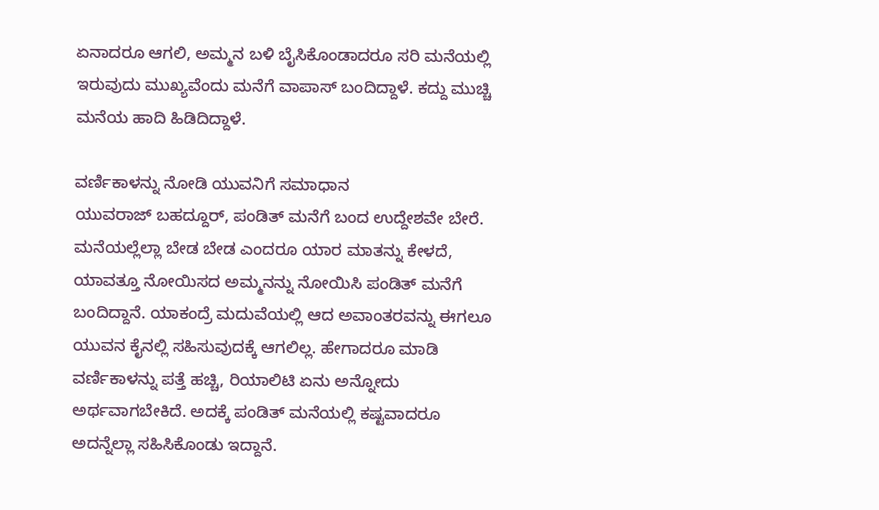ಏನಾದರೂ ಆಗಲಿ, ಅಮ್ಮನ ಬಳಿ ಬೈಸಿಕೊಂಡಾದರೂ ಸರಿ ಮನೆಯಲ್ಲಿ ಇರುವುದು ಮುಖ್ಯವೆಂದು ಮನೆಗೆ ವಾಪಾಸ್ ಬಂದಿದ್ದಾಳೆ. ಕದ್ದು ಮುಚ್ಚಿ ಮನೆಯ ಹಾದಿ ಹಿಡಿದಿದ್ದಾಳೆ.

ವರ್ಣಿಕಾಳನ್ನು ನೋಡಿ ಯುವನಿಗೆ ಸಮಾಧಾನ
ಯುವರಾಜ್ ಬಹದ್ದೂರ್, ಪಂಡಿತ್ ಮನೆಗೆ ಬಂದ ಉದ್ದೇಶವೇ ಬೇರೆ. ಮನೆಯಲ್ಲೆಲ್ಲಾ ಬೇಡ ಬೇಡ ಎಂದರೂ ಯಾರ ಮಾತನ್ನು ಕೇಳದೆ, ಯಾವತ್ತೂ ನೋಯಿಸದ ಅಮ್ಮನನ್ನು ನೋಯಿಸಿ ಪಂಡಿತ್ ಮನೆಗೆ ಬಂದಿದ್ದಾನೆ. ಯಾಕಂದ್ರೆ ಮದುವೆಯಲ್ಲಿ ಆದ ಅವಾಂತರವನ್ನು ಈಗಲೂ ಯುವನ ಕೈನಲ್ಲಿ ಸಹಿಸುವುದಕ್ಕೆ ಆಗಲಿಲ್ಲ. ಹೇಗಾದರೂ ಮಾಡಿ ವರ್ಣಿಕಾಳನ್ನು ಪತ್ತೆ ಹಚ್ಚಿ, ರಿಯಾಲಿಟಿ ಏನು ಅನ್ನೋದು ಅರ್ಥವಾಗಬೇಕಿದೆ. ಅದಕ್ಕೆ ಪಂಡಿತ್ ಮನೆಯಲ್ಲಿ ಕಷ್ಟವಾದರೂ ಅದನ್ನೆಲ್ಲಾ ಸಹಿಸಿಕೊಂಡು ಇದ್ದಾನೆ.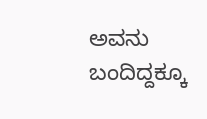ಅವನು ಬಂದಿದ್ದಕ್ಕೂ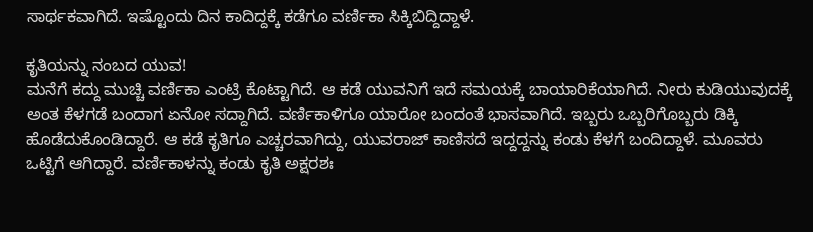ಸಾರ್ಥಕವಾಗಿದೆ. ಇಷ್ಟೊಂದು ದಿನ ಕಾದಿದ್ದಕ್ಕೆ ಕಡೆಗೂ ವರ್ಣಿಕಾ ಸಿಕ್ಕಿಬಿದ್ದಿದ್ದಾಳೆ.

ಕೃತಿಯನ್ನು ನಂಬದ ಯುವ!
ಮನೆಗೆ ಕದ್ದು ಮುಚ್ಚಿ ವರ್ಣಿಕಾ ಎಂಟ್ರಿ ಕೊಟ್ಟಾಗಿದೆ. ಆ ಕಡೆ ಯುವನಿಗೆ ಇದೆ ಸಮಯಕ್ಕೆ ಬಾಯಾರಿಕೆಯಾಗಿದೆ. ನೀರು ಕುಡಿಯುವುದಕ್ಕೆ ಅಂತ ಕೆಳಗಡೆ ಬಂದಾಗ ಏನೋ ಸದ್ದಾಗಿದೆ. ವರ್ಣಿಕಾಳಿಗೂ ಯಾರೋ ಬಂದಂತೆ ಭಾಸವಾಗಿದೆ. ಇಬ್ಬರು ಒಬ್ಬರಿಗೊಬ್ಬರು ಡಿಕ್ಕಿ ಹೊಡೆದುಕೊಂಡಿದ್ದಾರೆ. ಆ ಕಡೆ ಕೃತಿಗೂ ಎಚ್ಚರವಾಗಿದ್ದು, ಯುವರಾಜ್ ಕಾಣಿಸದೆ ಇದ್ದದ್ದನ್ನು ಕಂಡು ಕೆಳಗೆ ಬಂದಿದ್ದಾಳೆ. ಮೂವರು ಒಟ್ಟಿಗೆ ಆಗಿದ್ದಾರೆ. ವರ್ಣಿಕಾಳನ್ನು ಕಂಡು ಕೃತಿ ಅಕ್ಷರಶಃ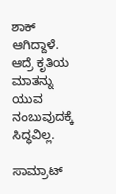ಶಾಕ್ ಆಗಿದ್ದಾಳೆ. ಆದ್ರೆ ಕೃತಿಯ ಮಾತನ್ನು ಯುವ ನಂಬುವುದಕ್ಕೆ ಸಿದ್ಧವಿಲ್ಲ.

ಸಾಮ್ರಾಟ್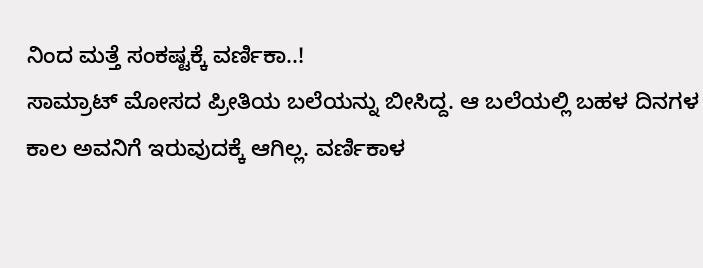ನಿಂದ ಮತ್ತೆ ಸಂಕಷ್ಟಕ್ಕೆ ವರ್ಣಿಕಾ..!
ಸಾಮ್ರಾಟ್ ಮೋಸದ ಪ್ರೀತಿಯ ಬಲೆಯನ್ನು ಬೀಸಿದ್ದ. ಆ ಬಲೆಯಲ್ಲಿ ಬಹಳ ದಿನಗಳ ಕಾಲ ಅವನಿಗೆ ಇರುವುದಕ್ಕೆ ಆಗಿಲ್ಲ. ವರ್ಣಿಕಾಳ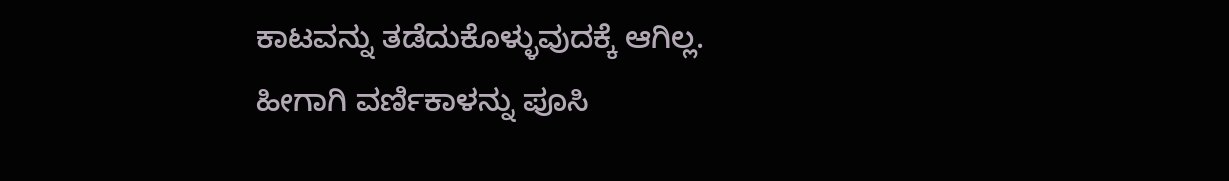ಕಾಟವನ್ನು ತಡೆದುಕೊಳ್ಳುವುದಕ್ಕೆ ಆಗಿಲ್ಲ. ಹೀಗಾಗಿ ವರ್ಣಿಕಾಳನ್ನು ಪೂಸಿ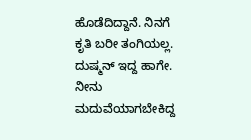ಹೊಡೆದಿದ್ದಾನೆ. ನಿನಗೆ ಕೃತಿ ಬರೀ ತಂಗಿಯಲ್ಲ. ದುಷ್ಮನ್ ಇದ್ದ ಹಾಗೇ. ನೀನು ಮದುವೆಯಾಗಬೇಕಿದ್ದ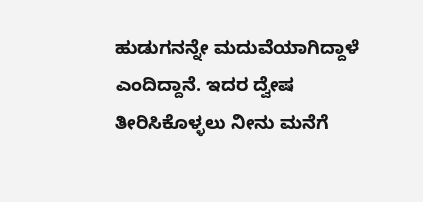ಹುಡುಗನನ್ನೇ ಮದುವೆಯಾಗಿದ್ದಾಳೆ ಎಂದಿದ್ದಾನೆ. ಇದರ ದ್ವೇಷ ತೀರಿಸಿಕೊಳ್ಳಲು ನೀನು ಮನೆಗೆ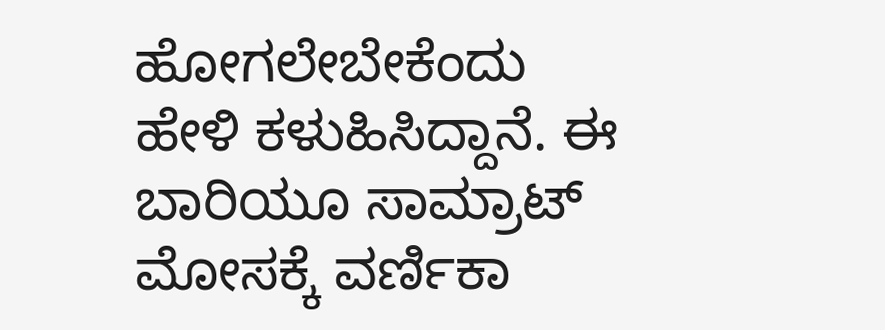ಹೋಗಲೇಬೇಕೆಂದು ಹೇಳಿ ಕಳುಹಿಸಿದ್ದಾನೆ. ಈ ಬಾರಿಯೂ ಸಾಮ್ರಾಟ್ ಮೋಸಕ್ಕೆ ವರ್ಣಿಕಾ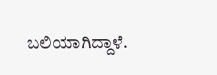ಬಲಿಯಾಗಿದ್ದಾಳೆ.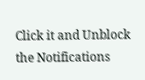Click it and Unblock the Notifications